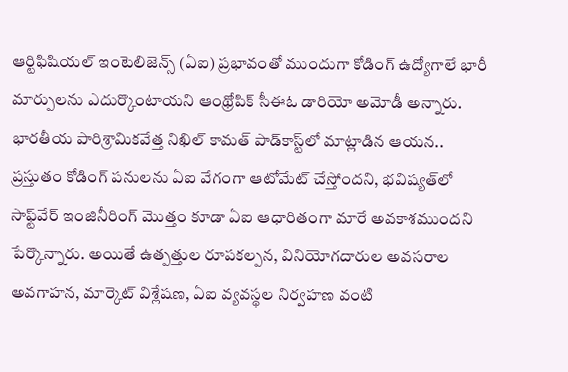ఆర్టిఫిషియల్ ఇంటెలిజెన్స్ (ఏఐ) ప్రభావంతో ముందుగా కోడింగ్ ఉద్యోగాలే భారీ మార్పులను ఎదుర్కొంటాయని ఆంథ్రోపిక్ సీఈఓ డారియో అమోడీ అన్నారు. భారతీయ పారిశ్రామికవేత్త నిఖిల్ కామత్ పాడ్‌కాస్ట్‌లో మాట్లాడిన ఆయన.. ప్రస్తుతం కోడింగ్ పనులను ఏఐ వేగంగా ఆటోమేట్ చేస్తోందని, భవిష్యత్‌లో సాఫ్ట్‌వేర్ ఇంజినీరింగ్ మొత్తం కూడా ఏఐ ఆధారితంగా మారే అవకాశముందని పేర్కొన్నారు. అయితే ఉత్పత్తుల రూపకల్పన, వినియోగదారుల అవసరాల అవగాహన, మార్కెట్ విశ్లేషణ, ఏఐ వ్యవస్థల నిర్వహణ వంటి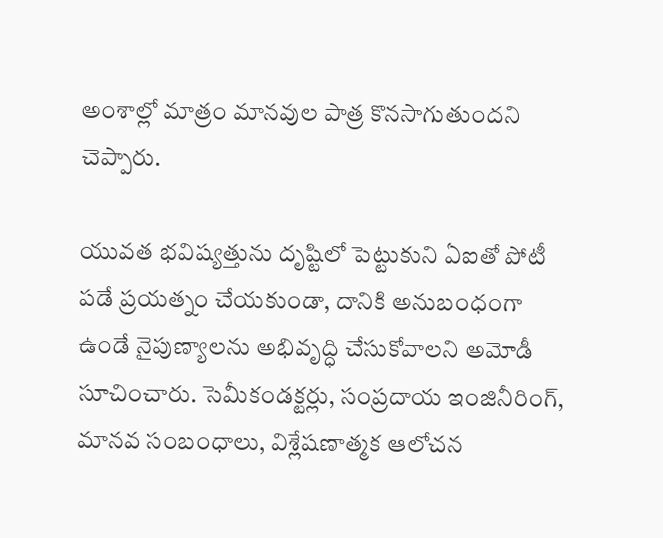అంశాల్లో మాత్రం మానవుల పాత్ర కొనసాగుతుందని చెప్పారు.

యువత భవిష్యత్తును దృష్టిలో పెట్టుకుని ఏఐతో పోటీ పడే ప్రయత్నం చేయకుండా, దానికి అనుబంధంగా ఉండే నైపుణ్యాలను అభివృద్ధి చేసుకోవాలని అమోడీ సూచించారు. సెమీకండక్టర్లు, సంప్రదాయ ఇంజినీరింగ్, మానవ సంబంధాలు, విశ్లేషణాత్మక ఆలోచన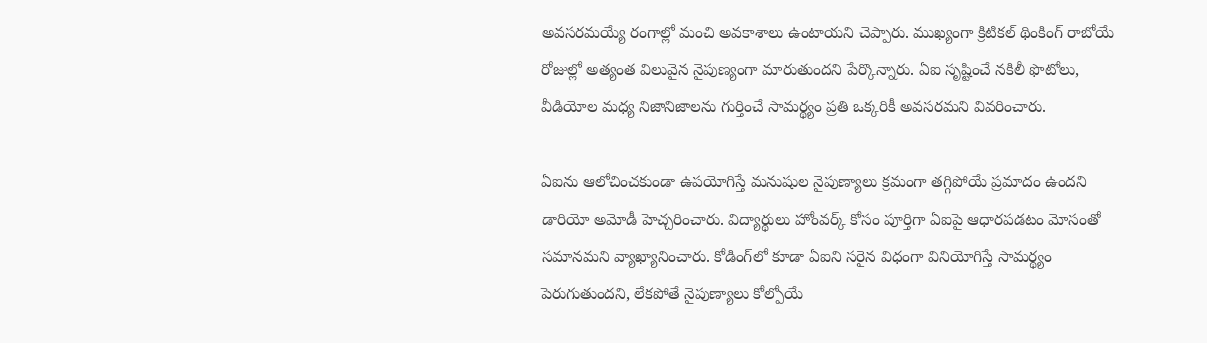అవసరమయ్యే రంగాల్లో మంచి అవకాశాలు ఉంటాయని చెప్పారు. ముఖ్యంగా క్రిటికల్ థింకింగ్ రాబోయే రోజుల్లో అత్యంత విలువైన నైపుణ్యంగా మారుతుందని పేర్కొన్నారు. ఏఐ సృష్టించే నకిలీ ఫొటోలు, వీడియోల మధ్య నిజానిజాలను గుర్తించే సామర్థ్యం ప్రతి ఒక్కరికీ అవసరమని వివరించారు.

ఏఐను ఆలోచించకుండా ఉపయోగిస్తే మనుషుల నైపుణ్యాలు క్రమంగా తగ్గిపోయే ప్రమాదం ఉందని డారియో అమోడీ హెచ్చరించారు. విద్యార్థులు హోంవర్క్ కోసం పూర్తిగా ఏఐపై ఆధారపడటం మోసంతో సమానమని వ్యాఖ్యానించారు. కోడింగ్‌లో కూడా ఏఐని సరైన విధంగా వినియోగిస్తే సామర్థ్యం పెరుగుతుందని, లేకపోతే నైపుణ్యాలు కోల్పోయే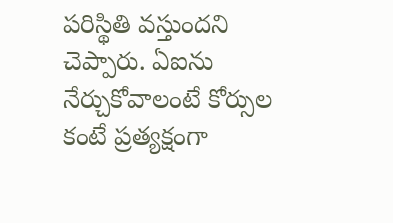పరిస్థితి వస్తుందని చెప్పారు. ఏఐను నేర్చుకోవాలంటే కోర్సుల కంటే ప్రత్యక్షంగా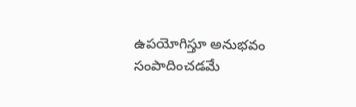ఉపయోగిస్తూ అనుభవం సంపాదించడమే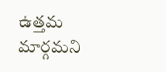ఉత్తమ మార్గమని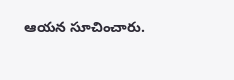ఆయన సూచించారు.